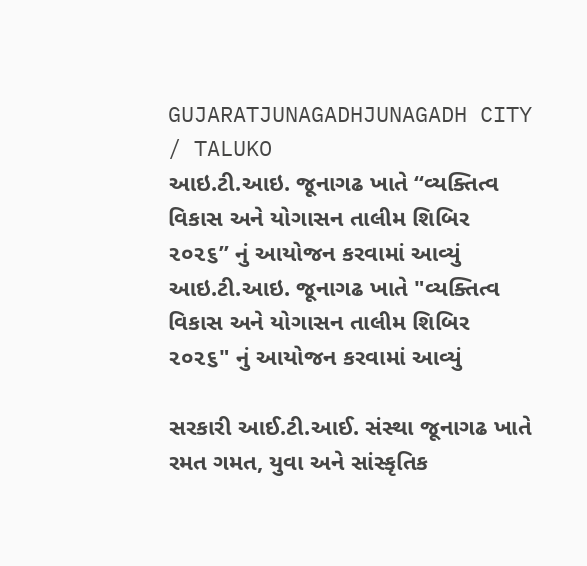GUJARATJUNAGADHJUNAGADH CITY / TALUKO
આઇ.ટી.આઇ. જૂનાગઢ ખાતે “વ્યક્તિત્વ વિકાસ અને યોગાસન તાલીમ શિબિર ૨૦૨૬” નું આયોજન કરવામાં આવ્યું
આઇ.ટી.આઇ. જૂનાગઢ ખાતે "વ્યક્તિત્વ વિકાસ અને યોગાસન તાલીમ શિબિર ૨૦૨૬" નું આયોજન કરવામાં આવ્યું

સરકારી આઈ.ટી.આઈ. સંસ્થા જૂનાગઢ ખાતે રમત ગમત, યુવા અને સાંસ્કૃતિક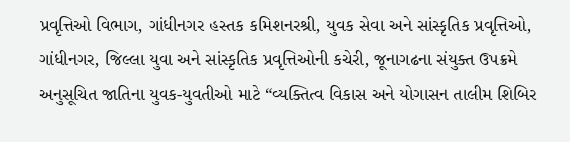પ્રવૃત્તિઓ વિભાગ, ગાંધીનગર હસ્તક કમિશનરશ્રી, યુવક સેવા અને સાંસ્કૃતિક પ્રવૃત્તિઓ, ગાંધીનગર, જિલ્લા યુવા અને સાંસ્કૃતિક પ્રવૃત્તિઓની કચેરી, જૂનાગઢના સંયુક્ત ઉપક્રમે અનુસૂચિત જાતિના યુવક-યુવતીઓ માટે “વ્યક્તિત્વ વિકાસ અને યોગાસન તાલીમ શિબિર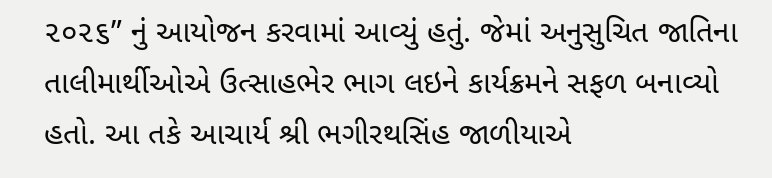૨૦૨૬” નું આયોજન કરવામાં આવ્યું હતું. જેમાં અનુસુચિત જાતિના તાલીમાર્થીઓએ ઉત્સાહભેર ભાગ લઇને કાર્યક્રમને સફળ બનાવ્યો હતો. આ તકે આચાર્ય શ્રી ભગીરથસિંહ જાળીયાએ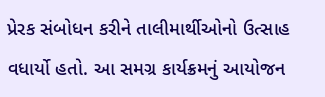પ્રેરક સંબોધન કરીને તાલીમાર્થીઓનો ઉત્સાહ વધાર્યો હતો. આ સમગ્ર કાર્યક્રમનું આયોજન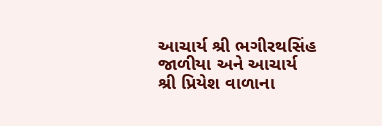આચાર્ય શ્રી ભગીરથસિંહ જાળીયા અને આચાર્ય શ્રી પ્રિયેશ વાળાના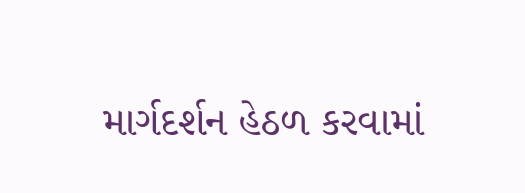માર્ગદર્શન હેઠળ કરવામાં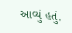આવ્યું હતું.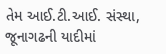તેમ આઈ.ટી.આઈ. સંસ્થા, જૂનાગઢની યાદીમાં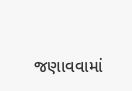જણાવવામાં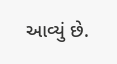આવ્યું છે.